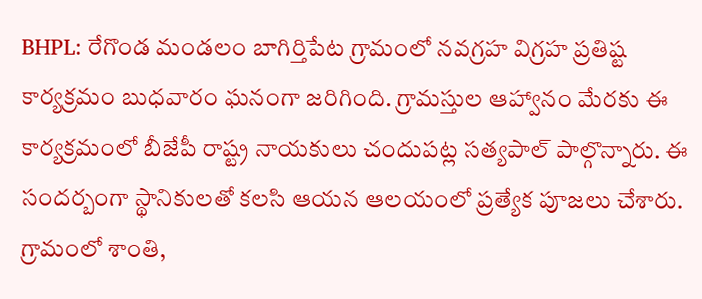BHPL: రేగొండ మండలం బాగిర్తిపేట గ్రామంలో నవగ్రహ విగ్రహ ప్రతిష్ట కార్యక్రమం బుధవారం ఘనంగా జరిగింది. గ్రామస్తుల ఆహ్వానం మేరకు ఈ కార్యక్రమంలో బీజేపీ రాష్ట్ర నాయకులు చందుపట్ల సత్యపాల్ పాల్గొన్నారు. ఈ సందర్బంగా స్థానికులతో కలసి ఆయన ఆలయంలో ప్రత్యేక పూజలు చేశారు. గ్రామంలో శాంతి,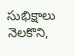సుభిక్షాలు నెలకొని,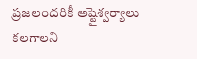ప్రజలందరికీ అష్టైశ్వర్యాలు కలగాలని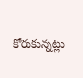కోరుకున్నట్లు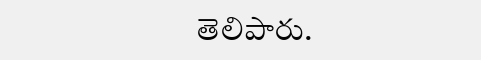తెలిపారు.